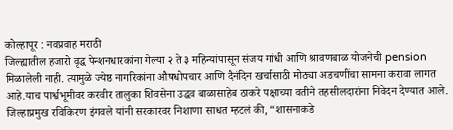कोल्हापूर : नवप्रवाह मराठी
जिल्ह्यातील हजारो वृद्ध पेन्शनधारकांना गेल्या २ ते ३ महिन्यांपासून संजय गांधी आणि श्रावणबाळ योजनेची pension मिळालेली नाही. त्यामुळे ज्येष्ठ नागरिकांना औषधोपचार आणि दैनंदिन खर्चासाठी मोठ्या अडचणींचा सामना करावा लागत आहे.याच पार्श्वभूमीवर करवीर तालुका शिवसेना उद्धव बाळासाहेब ठाकरे पक्षाच्या वतीने तहसीलदारांना निवेदन देण्यात आले.
जिल्हाप्रमुख रविकिरण इंगवले यांनी सरकारवर निशाणा साधत म्हटलं की, “शासनाकडे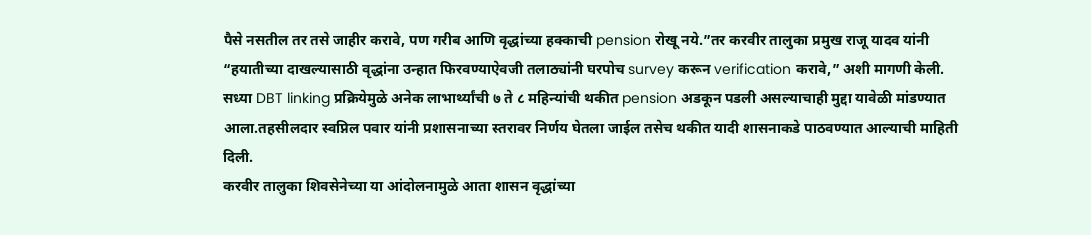पैसे नसतील तर तसे जाहीर करावे, पण गरीब आणि वृद्धांच्या हक्काची pension रोखू नये.”तर करवीर तालुका प्रमुख राजू यादव यांनी “हयातीच्या दाखल्यासाठी वृद्धांना उन्हात फिरवण्याऐवजी तलाठ्यांनी घरपोच survey करून verification करावे,” अशी मागणी केली.
सध्या DBT linking प्रक्रियेमुळे अनेक लाभार्थ्यांची ७ ते ८ महिन्यांची थकीत pension अडकून पडली असल्याचाही मुद्दा यावेळी मांडण्यात आला.तहसीलदार स्वप्निल पवार यांनी प्रशासनाच्या स्तरावर निर्णय घेतला जाईल तसेच थकीत यादी शासनाकडे पाठवण्यात आल्याची माहिती दिली.
करवीर तालुका शिवसेनेच्या या आंदोलनामुळे आता शासन वृद्धांच्या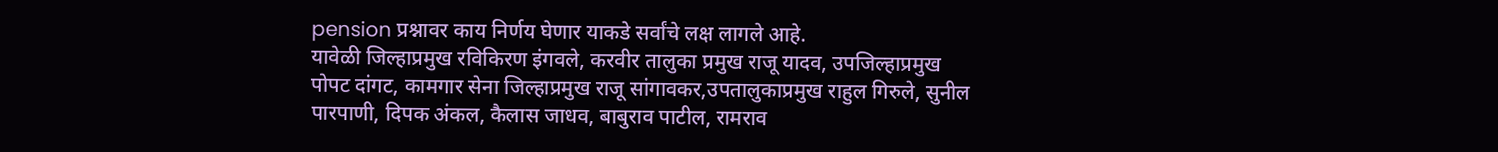pension प्रश्नावर काय निर्णय घेणार याकडे सर्वांचे लक्ष लागले आहे.
यावेळी जिल्हाप्रमुख रविकिरण इंगवले, करवीर तालुका प्रमुख राजू यादव, उपजिल्हाप्रमुख पोपट दांगट, कामगार सेना जिल्हाप्रमुख राजू सांगावकर,उपतालुकाप्रमुख राहुल गिरुले, सुनील पारपाणी, दिपक अंकल, कैलास जाधव, बाबुराव पाटील, रामराव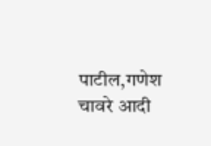पाटील,गणेश चावरे आदी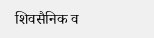शिवसैनिक व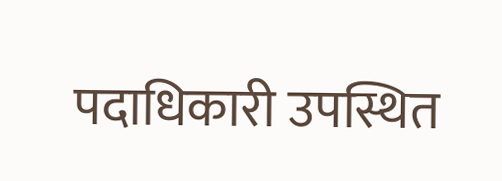पदाधिकारी उपस्थित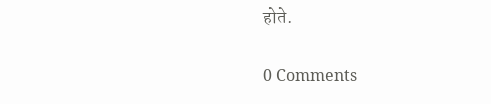होते.

0 Comments